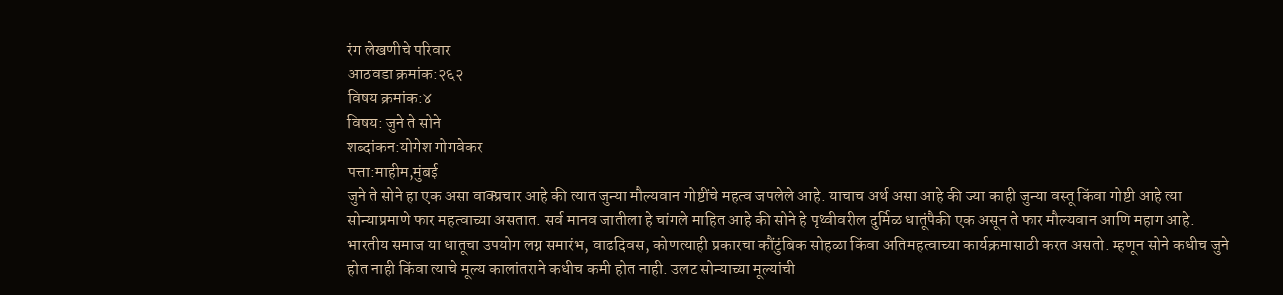रंग लेखणीचे परिवार
आठवडा क्रमांक:२६२
विषय क्रमांक:४
विषय: जुने ते सोने
शब्दांकन:योगेश गोगवेकर
पत्ता:माहीम,मुंबई
जुने ते सोने हा एक असा वाक्प्रचार आहे की त्यात जुन्या मौल्यवान गोष्टींचे महत्व जपलेले आहे. याचाच अर्थ असा आहे की ज्या काही जुन्या वस्तू किंवा गोष्टी आहे त्या सोन्याप्रमाणे फार महत्वाच्या असतात. सर्व मानव जातीला हे चांगले माहित आहे की सोने हे पृथ्वीवरील दुर्मिळ धातूंपैकी एक असून ते फार मौल्यवान आणि महाग आहे. भारतीय समाज या धातूचा उपयोग लग्न समारंभ, वाढदिवस, कोणत्याही प्रकारचा कौंटुंबिक सोहळा किंवा अतिमहत्वाच्या कार्यक्रमासाठी करत असतो. म्हणून सोने कधीच जुने होत नाही किंवा त्याचे मूल्य कालांतराने कधीच कमी होत नाही. उलट सोन्याच्या मूल्यांची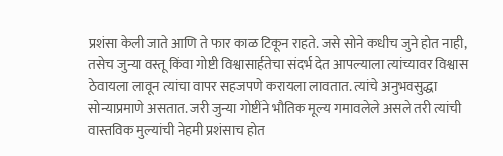प्रशंसा केली जाते आणि ते फार काळ टिकून राहते. जसे सोने कधीच जुने होत नाही, तसेच जुन्या वस्तू किंवा गोष्टी विश्वासार्हतेचा संदर्भ देत आपल्याला त्यांच्यावर विश्वास ठेवायला लावून त्यांचा वापर सहजपणे करायला लावतात. त्यांचे अनुभवसुद्धा सोन्याप्रमाणे असतात. जरी जुन्या गोष्टींने भौतिक मूल्य गमावलेले असले तरी त्यांची वास्तविक मुल्यांची नेहमी प्रशंसाच होत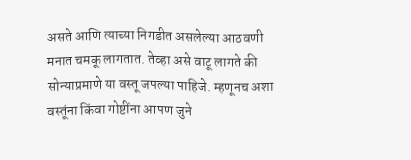असते आणि त्याच्या निगडीत असलेल्या आठवणी मनात चमकू लागतात. तेव्हा असे वाटू लागते की सोन्याप्रमाणे या वस्तू जपल्या पाहिजे. म्हणूनच अशा वस्तूंना किंवा गोष्टींना आपण जुने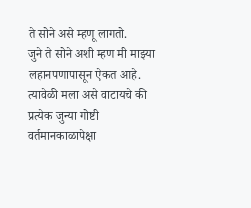ते सोने असे म्हणू लागतो.
जुने ते सोने अशी म्हण मी माझ्या लहानपणापासून ऐकत आहे. त्यावेळी मला असे वाटायचे की प्रत्येक जुन्या गोष्टी वर्तमानकाळापेक्षा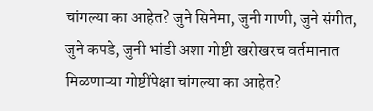चांगल्या का आहेत? जुने सिनेमा, जुनी गाणी, जुने संगीत, जुने कपडे, जुनी भांडी अशा गोष्टी खरोखरच वर्तमानात मिळणाऱ्या गोष्टींपेक्षा चांगल्या का आहेत?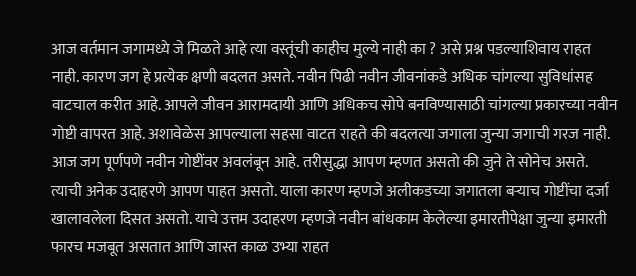आज वर्तमान जगामध्ये जे मिळते आहे त्या वस्तूंची काहीच मुल्ये नाही का ? असे प्रश्न पडल्याशिवाय राहत नाही. कारण जग हे प्रत्येक क्षणी बदलत असते. नवीन पिढी नवीन जीवनांकडे अधिक चांगल्या सुविधांसह वाटचाल करीत आहे. आपले जीवन आरामदायी आणि अधिकच सोपे बनविण्यासाठी चांगल्या प्रकारच्या नवीन गोष्टी वापरत आहे. अशावेळेस आपल्याला सहसा वाटत राहते की बदलत्या जगाला जुन्या जगाची गरज नाही. आज जग पूर्णपणे नवीन गोष्टींवर अवलंबून आहे. तरीसुद्धा आपण म्हणत असतो की जुने ते सोनेच असते. त्याची अनेक उदाहरणे आपण पाहत असतो. याला कारण म्हणजे अलीकडच्या जगातला बऱ्याच गोष्टींचा दर्जा खालावलेला दिसत असतो. याचे उत्तम उदाहरण म्हणजे नवीन बांधकाम केलेल्या इमारतीपेक्षा जुन्या इमारती फारच मजबूत असतात आणि जास्त काळ उभ्या राहत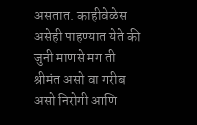असतात. काहीवेळेस असेही पाहण्यात येते की जुनी माणसे मग ती श्रीमंत असो वा गरीब असो निरोगी आणि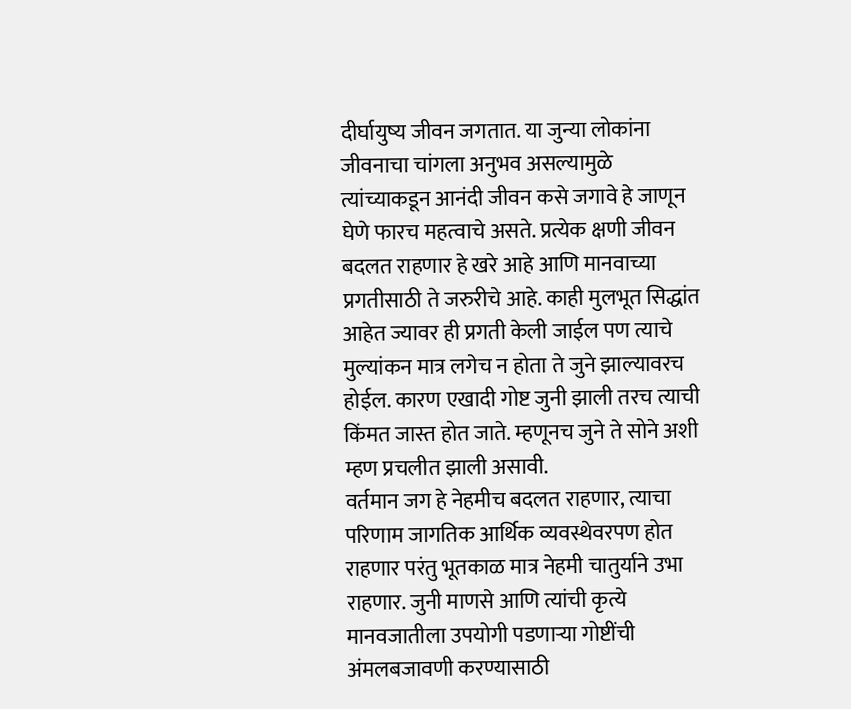दीर्घायुष्य जीवन जगतात. या जुन्या लोकांना जीवनाचा चांगला अनुभव असल्यामुळे त्यांच्याकडून आनंदी जीवन कसे जगावे हे जाणून घेणे फारच महत्वाचे असते. प्रत्येक क्षणी जीवन बदलत राहणार हे खरे आहे आणि मानवाच्या प्रगतीसाठी ते जरुरीचे आहे. काही मुलभूत सिद्धांत आहेत ज्यावर ही प्रगती केली जाईल पण त्याचे मुल्यांकन मात्र लगेच न होता ते जुने झाल्यावरच होईल. कारण एखादी गोष्ट जुनी झाली तरच त्याची किंमत जास्त होत जाते. म्हणूनच जुने ते सोने अशी म्हण प्रचलीत झाली असावी.
वर्तमान जग हे नेहमीच बदलत राहणार, त्याचा परिणाम जागतिक आर्थिक व्यवस्थेवरपण होत राहणार परंतु भूतकाळ मात्र नेहमी चातुर्याने उभा राहणार. जुनी माणसे आणि त्यांची कृत्ये मानवजातीला उपयोगी पडणाऱ्या गोष्टींची अंमलबजावणी करण्यासाठी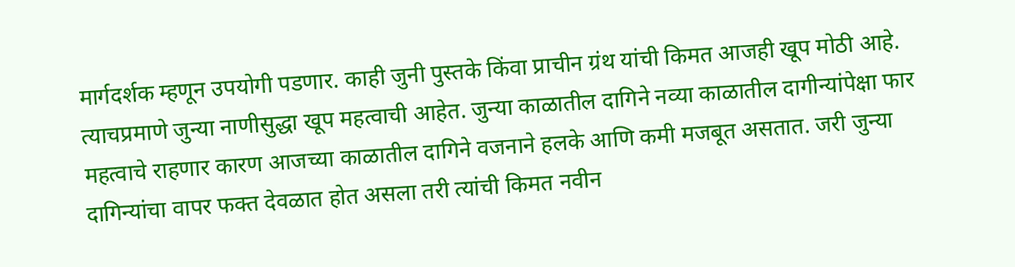मार्गदर्शक म्हणून उपयोगी पडणार. काही जुनी पुस्तके किंवा प्राचीन ग्रंथ यांची किमत आजही खूप मोठी आहे. त्याचप्रमाणे जुन्या नाणीसुद्धा खूप महत्वाची आहेत. जुन्या काळातील दागिने नव्या काळातील दागीन्यांपेक्षा फार महत्वाचे राहणार कारण आजच्या काळातील दागिने वजनाने हलके आणि कमी मजबूत असतात. जरी जुन्या दागिन्यांचा वापर फक्त देवळात होत असला तरी त्यांची किमत नवीन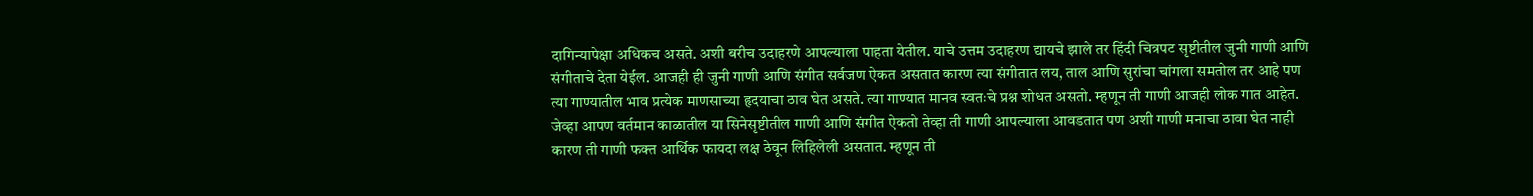दागिन्यापेक्षा अधिकच असते. अशी बरीच उदाहरणे आपल्याला पाहता येतील. याचे उत्तम उदाहरण द्यायचे झाले तर हिंदी चित्रपट सृष्टीतील जुनी गाणी आणि संगीताचे देता येईल. आजही ही जुनी गाणी आणि संगीत सर्वजण ऐकत असतात कारण त्या संगीतात लय, ताल आणि सुरांचा चांगला समतोल तर आहे पण त्या गाण्यातील भाव प्रत्येक माणसाच्या हृदयाचा ठाव घेत असते. त्या गाण्यात मानव स्वतःचे प्रश्न शोधत असतो. म्हणून ती गाणी आजही लोक गात आहेत. जेव्हा आपण वर्तमान काळातील या सिनेसृष्टीतील गाणी आणि संगीत ऐकतो तेव्हा ती गाणी आपल्याला आवडतात पण अशी गाणी मनाचा ठावा घेत नाही कारण ती गाणी फक्त आर्थिक फायदा लक्ष ठेवून लिहिलेली असतात. म्हणून ती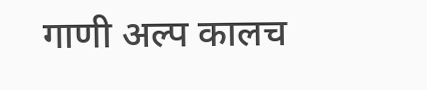गाणी अल्प कालच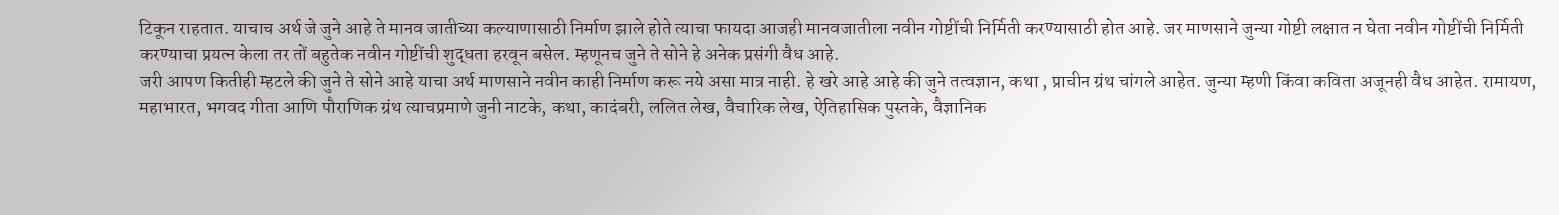टिकून राहतात. याचाच अर्थ जे जुने आहे ते मानव जातीच्या कल्याणासाठी निर्माण झाले होते त्याचा फायदा आजही मानवजातीला नवीन गोष्टींची निर्मिती करण्यासाठी होत आहे. जर माणसाने जुन्या गोष्टी लक्षात न घेता नवीन गोष्टींची निर्मिती करण्याचा प्रयत्न केला तर तों बहुतेक नवीन गोष्टींची शुद्धता हरवून बसेल. म्हणूनच जुने ते सोने हे अनेक प्रसंगी वैध आहे.
जरी आपण कितीही म्हटले की जुने ते सोने आहे याचा अर्थ माणसाने नवीन काही निर्माण करू नये असा मात्र नाही. हे खरे आहे आहे की जुने तत्वज्ञान, कथा , प्राचीन ग्रंथ चांगले आहेत. जुन्या म्हणी किंवा कविता अजूनही वैध आहेत. रामायण, महाभारत, भगवद गीता आणि पौराणिक ग्रंथ त्याचप्रमाणे जुनी नाटके, कथा, कादंबरी, ललित लेख, वैचारिक लेख, ऐतिहासिक पुस्तके, वैज्ञानिक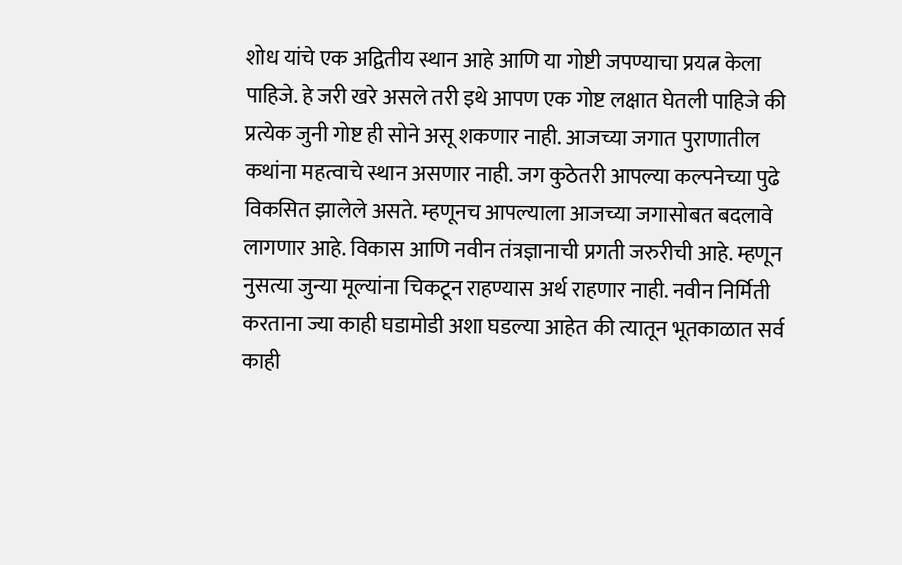शोध यांचे एक अद्वितीय स्थान आहे आणि या गोष्टी जपण्याचा प्रयत्न केला पाहिजे. हे जरी खरे असले तरी इथे आपण एक गोष्ट लक्षात घेतली पाहिजे की प्रत्येक जुनी गोष्ट ही सोने असू शकणार नाही. आजच्या जगात पुराणातील कथांना महत्वाचे स्थान असणार नाही. जग कुठेतरी आपल्या कल्पनेच्या पुढे विकसित झालेले असते. म्हणूनच आपल्याला आजच्या जगासोबत बदलावे लागणार आहे. विकास आणि नवीन तंत्रज्ञानाची प्रगती जरुरीची आहे. म्हणून नुसत्या जुन्या मूल्यांना चिकटून राहण्यास अर्थ राहणार नाही. नवीन निर्मिती करताना ज्या काही घडामोडी अशा घडल्या आहेत की त्यातून भूतकाळात सर्व काही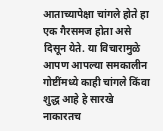आताच्यापेक्षा चांगले होते हा एक गैरसमज होता असे दिसून येते. या विचारामुळे आपण आपल्या समकालीन गोष्टींमध्ये काही चांगले किंवा शुद्ध आहे हे सारखे नाकारतच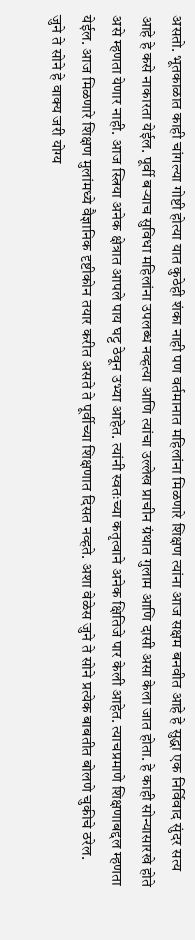असतो. भूतकाळात काही चांगल्या गोष्टी होत्या यात कुठेही शंका नाही पण वर्तमानात महिलांना मिळणारे शिक्षण त्यांना आज सक्षम बनवीत आहे हे सुद्धा एक निर्विवाद सुंदर सत्य आहे हे कसे नाकारता येईल. पूर्वी बऱ्याच सुविधा महिलांना उपलब्ध नव्हत्या आणि त्यांचा उल्लेख प्राचीन ग्रंथात गुलाम आणि दासी असा केला जात होता. हे काही सोन्यासारखे होते असे म्हणता येणार नाही. आज स्त्रिया अनेक क्षेत्रात आपले पाय घट्ट ठेवून उभ्या आहेत. त्यांनी स्वतःच्या कतृत्वाने अनेक क्षितिजे पार केली आहेत. त्याचप्रमाणे शिक्षणाबद्दल म्हणता येईल. आज मिळणारे शिक्षण मुलांमध्ये वैज्ञानिक दृष्टीकोन तयार करीत असते ते पूर्वीच्या शिक्षणात दिसत नव्हते. अशा वेळेस जुने ते सोने प्रत्येक बाबतीत बोलणे चुकीचे ठरेल.
जुने ते सोने हे वाक्य जरी योग्य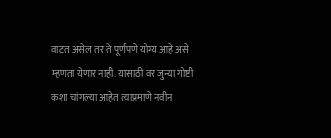वाटत असेल तर ते पूर्णपणे योग्य आहे असे म्हणता येणार नाही. यासाठी वर जुन्या गोष्टी कशा चांगल्या आहेत त्याप्रमाणे नवीन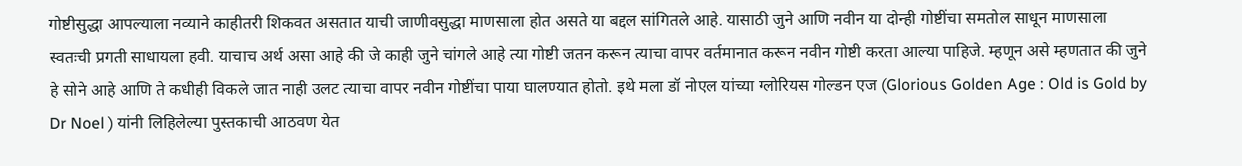गोष्टीसुद्धा आपल्याला नव्याने काहीतरी शिकवत असतात याची जाणीवसुद्धा माणसाला होत असते या बद्दल सांगितले आहे. यासाठी जुने आणि नवीन या दोन्ही गोष्टींचा समतोल साधून माणसाला स्वतःची प्रगती साधायला हवी. याचाच अर्थ असा आहे की जे काही जुने चांगले आहे त्या गोष्टी जतन करून त्याचा वापर वर्तमानात करून नवीन गोष्टी करता आल्या पाहिजे. म्हणून असे म्हणतात की जुने हे सोने आहे आणि ते कधीही विकले जात नाही उलट त्याचा वापर नवीन गोष्टींचा पाया घालण्यात होतो. इथे मला डॉ नोएल यांच्या ग्लोरियस गोल्डन एज (Glorious Golden Age : Old is Gold by Dr Noel ) यांनी लिहिलेल्या पुस्तकाची आठवण येत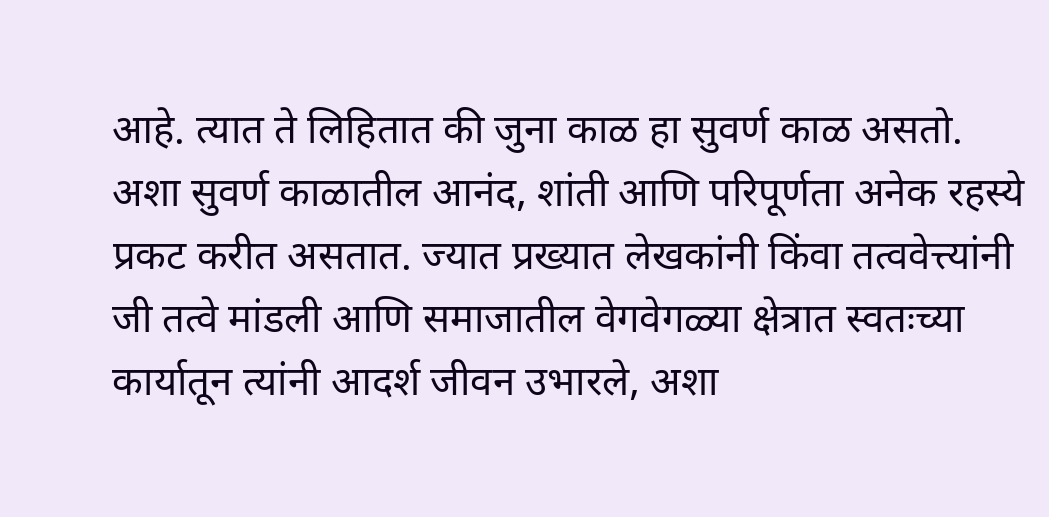आहे. त्यात ते लिहितात की जुना काळ हा सुवर्ण काळ असतो. अशा सुवर्ण काळातील आनंद, शांती आणि परिपूर्णता अनेक रहस्ये प्रकट करीत असतात. ज्यात प्रख्यात लेखकांनी किंवा तत्ववेत्त्यांनी जी तत्वे मांडली आणि समाजातील वेगवेगळ्या क्षेत्रात स्वतःच्या कार्यातून त्यांनी आदर्श जीवन उभारले, अशा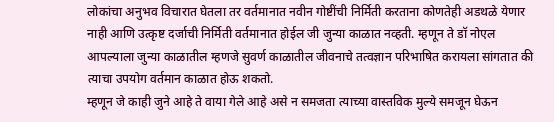लोकांचा अनुभव विचारात घेतला तर वर्तमानात नवीन गोष्टींची निर्मिती करताना कोणतेही अडथळे येणार नाही आणि उत्कृष्ट दर्जाची निर्मिती वर्तमानात होईल जी जुन्या काळात नव्हती. म्हणून ते डॉ नोएल आपल्याला जुन्या काळातील म्हणजे सुवर्ण काळातील जीवनाचे तत्वज्ञान परिभाषित करायला सांगतात की त्याचा उपयोग वर्तमान काळात होऊ शकतो.
म्हणून जे काही जुने आहे ते वाया गेले आहे असे न समजता त्याच्या वास्तविक मुल्ये समजून घेऊन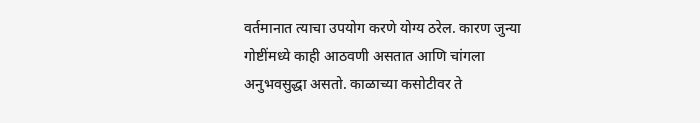वर्तमानात त्याचा उपयोग करणे योग्य ठरेल. कारण जुन्या गोष्टींमध्ये काही आठवणी असतात आणि चांगला अनुभवसुद्धा असतो. काळाच्या कसोटीवर ते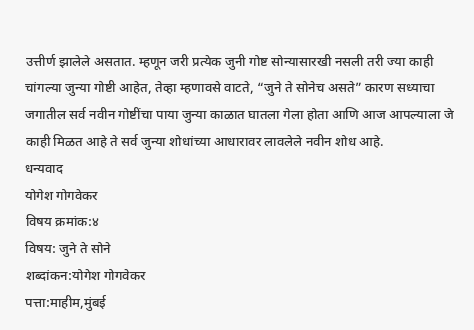उत्तीर्ण झालेले असतात. म्हणून जरी प्रत्येक जुनी गोष्ट सोन्यासारखी नसली तरी ज्या काही चांगल्या जुन्या गोष्टी आहेत, तेव्हा म्हणावसे वाटते, “जुने ते सोनेच असते” कारण सध्याचा जगातील सर्व नवीन गोष्टींचा पाया जुन्या काळात घातला गेला होता आणि आज आपल्याला जे काही मिळत आहे ते सर्व जुन्या शोधांच्या आधारावर लावलेले नवीन शोध आहे.
धन्यवाद
योगेश गोगवेकर
विषय क्रमांक:४
विषय: जुने ते सोने
शब्दांकन:योगेश गोगवेकर
पत्ता:माहीम,मुंबई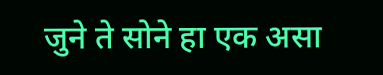जुने ते सोने हा एक असा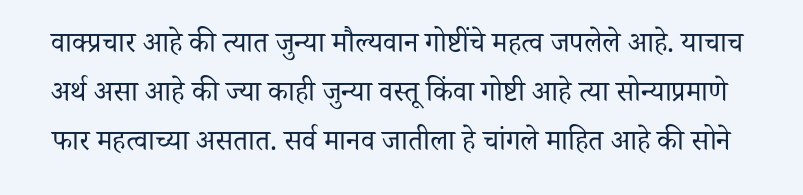वाक्प्रचार आहे की त्यात जुन्या मौल्यवान गोष्टींचे महत्व जपलेले आहे. याचाच अर्थ असा आहे की ज्या काही जुन्या वस्तू किंवा गोष्टी आहे त्या सोन्याप्रमाणे फार महत्वाच्या असतात. सर्व मानव जातीला हे चांगले माहित आहे की सोने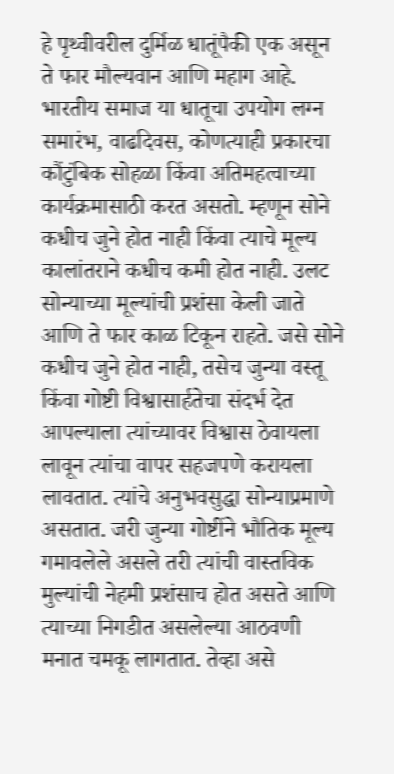हे पृथ्वीवरील दुर्मिळ धातूंपैकी एक असून ते फार मौल्यवान आणि महाग आहे. भारतीय समाज या धातूचा उपयोग लग्न समारंभ, वाढदिवस, कोणत्याही प्रकारचा कौंटुंबिक सोहळा किंवा अतिमहत्वाच्या कार्यक्रमासाठी करत असतो. म्हणून सोने कधीच जुने होत नाही किंवा त्याचे मूल्य कालांतराने कधीच कमी होत नाही. उलट सोन्याच्या मूल्यांची प्रशंसा केली जाते आणि ते फार काळ टिकून राहते. जसे सोने कधीच जुने होत नाही, तसेच जुन्या वस्तू किंवा गोष्टी विश्वासार्हतेचा संदर्भ देत आपल्याला त्यांच्यावर विश्वास ठेवायला लावून त्यांचा वापर सहजपणे करायला लावतात. त्यांचे अनुभवसुद्धा सोन्याप्रमाणे असतात. जरी जुन्या गोष्टींने भौतिक मूल्य गमावलेले असले तरी त्यांची वास्तविक मुल्यांची नेहमी प्रशंसाच होत असते आणि त्याच्या निगडीत असलेल्या आठवणी मनात चमकू लागतात. तेव्हा असे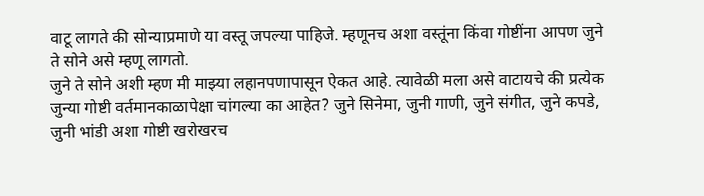वाटू लागते की सोन्याप्रमाणे या वस्तू जपल्या पाहिजे. म्हणूनच अशा वस्तूंना किंवा गोष्टींना आपण जुने ते सोने असे म्हणू लागतो.
जुने ते सोने अशी म्हण मी माझ्या लहानपणापासून ऐकत आहे. त्यावेळी मला असे वाटायचे की प्रत्येक जुन्या गोष्टी वर्तमानकाळापेक्षा चांगल्या का आहेत? जुने सिनेमा, जुनी गाणी, जुने संगीत, जुने कपडे, जुनी भांडी अशा गोष्टी खरोखरच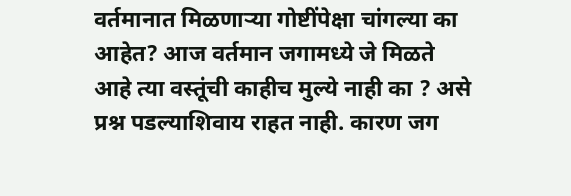वर्तमानात मिळणाऱ्या गोष्टींपेक्षा चांगल्या का आहेत? आज वर्तमान जगामध्ये जे मिळते आहे त्या वस्तूंची काहीच मुल्ये नाही का ? असे प्रश्न पडल्याशिवाय राहत नाही. कारण जग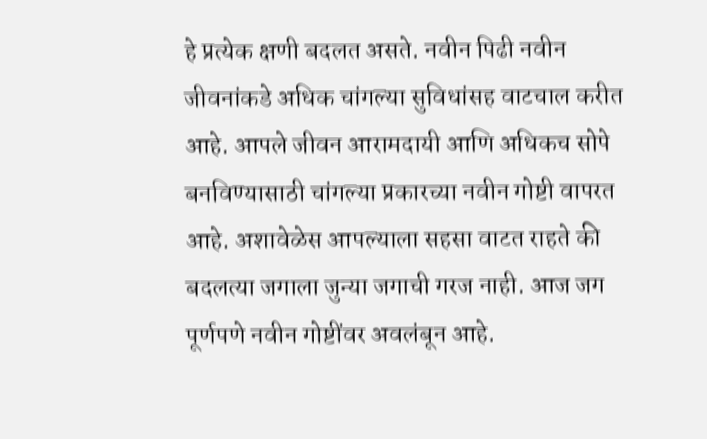हे प्रत्येक क्षणी बदलत असते. नवीन पिढी नवीन जीवनांकडे अधिक चांगल्या सुविधांसह वाटचाल करीत आहे. आपले जीवन आरामदायी आणि अधिकच सोपे बनविण्यासाठी चांगल्या प्रकारच्या नवीन गोष्टी वापरत आहे. अशावेळेस आपल्याला सहसा वाटत राहते की बदलत्या जगाला जुन्या जगाची गरज नाही. आज जग पूर्णपणे नवीन गोष्टींवर अवलंबून आहे.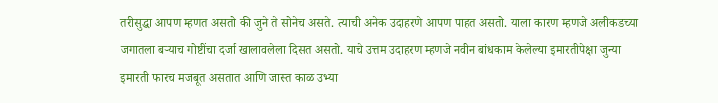तरीसुद्धा आपण म्हणत असतो की जुने ते सोनेच असते. त्याची अनेक उदाहरणे आपण पाहत असतो. याला कारण म्हणजे अलीकडच्या जगातला बऱ्याच गोष्टींचा दर्जा खालावलेला दिसत असतो. याचे उत्तम उदाहरण म्हणजे नवीन बांधकाम केलेल्या इमारतीपेक्षा जुन्या इमारती फारच मजबूत असतात आणि जास्त काळ उभ्या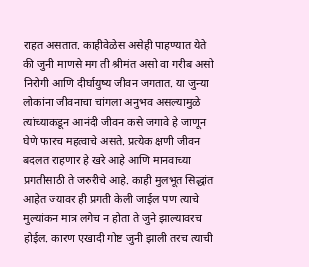राहत असतात. काहीवेळेस असेही पाहण्यात येते की जुनी माणसे मग ती श्रीमंत असो वा गरीब असो निरोगी आणि दीर्घायुष्य जीवन जगतात. या जुन्या लोकांना जीवनाचा चांगला अनुभव असल्यामुळे त्यांच्याकडून आनंदी जीवन कसे जगावे हे जाणून घेणे फारच महत्वाचे असते. प्रत्येक क्षणी जीवन बदलत राहणार हे खरे आहे आणि मानवाच्या प्रगतीसाठी ते जरुरीचे आहे. काही मुलभूत सिद्धांत आहेत ज्यावर ही प्रगती केली जाईल पण त्याचे मुल्यांकन मात्र लगेच न होता ते जुने झाल्यावरच होईल. कारण एखादी गोष्ट जुनी झाली तरच त्याची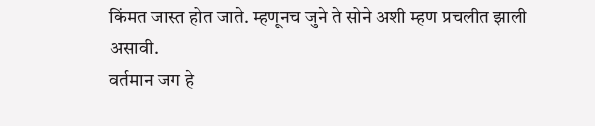किंमत जास्त होत जाते. म्हणूनच जुने ते सोने अशी म्हण प्रचलीत झाली असावी.
वर्तमान जग हे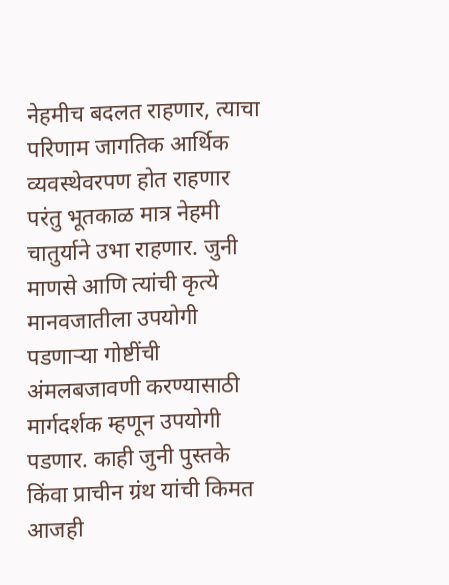नेहमीच बदलत राहणार, त्याचा परिणाम जागतिक आर्थिक व्यवस्थेवरपण होत राहणार परंतु भूतकाळ मात्र नेहमी चातुर्याने उभा राहणार. जुनी माणसे आणि त्यांची कृत्ये मानवजातीला उपयोगी पडणाऱ्या गोष्टींची अंमलबजावणी करण्यासाठी मार्गदर्शक म्हणून उपयोगी पडणार. काही जुनी पुस्तके किंवा प्राचीन ग्रंथ यांची किमत आजही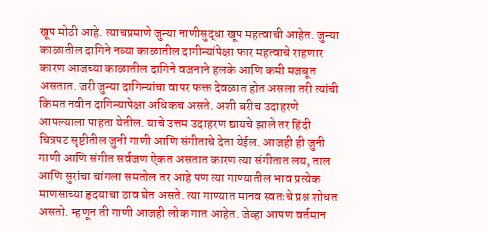खूप मोठी आहे. त्याचप्रमाणे जुन्या नाणीसुद्धा खूप महत्वाची आहेत. जुन्या काळातील दागिने नव्या काळातील दागीन्यांपेक्षा फार महत्वाचे राहणार कारण आजच्या काळातील दागिने वजनाने हलके आणि कमी मजबूत असतात. जरी जुन्या दागिन्यांचा वापर फक्त देवळात होत असला तरी त्यांची किमत नवीन दागिन्यापेक्षा अधिकच असते. अशी बरीच उदाहरणे आपल्याला पाहता येतील. याचे उत्तम उदाहरण द्यायचे झाले तर हिंदी चित्रपट सृष्टीतील जुनी गाणी आणि संगीताचे देता येईल. आजही ही जुनी गाणी आणि संगीत सर्वजण ऐकत असतात कारण त्या संगीतात लय, ताल आणि सुरांचा चांगला समतोल तर आहे पण त्या गाण्यातील भाव प्रत्येक माणसाच्या हृदयाचा ठाव घेत असते. त्या गाण्यात मानव स्वतःचे प्रश्न शोधत असतो. म्हणून ती गाणी आजही लोक गात आहेत. जेव्हा आपण वर्तमान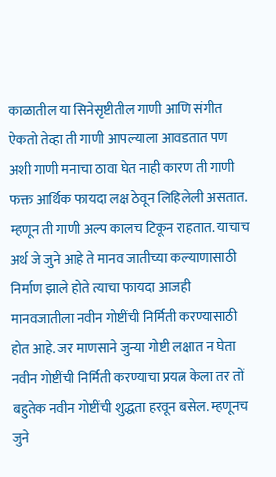काळातील या सिनेसृष्टीतील गाणी आणि संगीत ऐकतो तेव्हा ती गाणी आपल्याला आवडतात पण अशी गाणी मनाचा ठावा घेत नाही कारण ती गाणी फक्त आर्थिक फायदा लक्ष ठेवून लिहिलेली असतात. म्हणून ती गाणी अल्प कालच टिकून राहतात. याचाच अर्थ जे जुने आहे ते मानव जातीच्या कल्याणासाठी निर्माण झाले होते त्याचा फायदा आजही मानवजातीला नवीन गोष्टींची निर्मिती करण्यासाठी होत आहे. जर माणसाने जुन्या गोष्टी लक्षात न घेता नवीन गोष्टींची निर्मिती करण्याचा प्रयत्न केला तर तों बहुतेक नवीन गोष्टींची शुद्धता हरवून बसेल. म्हणूनच जुने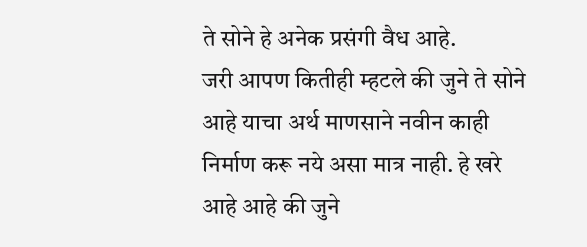ते सोने हे अनेक प्रसंगी वैध आहे.
जरी आपण कितीही म्हटले की जुने ते सोने आहे याचा अर्थ माणसाने नवीन काही निर्माण करू नये असा मात्र नाही. हे खरे आहे आहे की जुने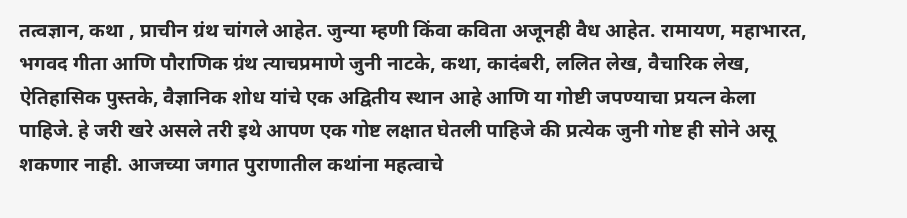तत्वज्ञान, कथा , प्राचीन ग्रंथ चांगले आहेत. जुन्या म्हणी किंवा कविता अजूनही वैध आहेत. रामायण, महाभारत, भगवद गीता आणि पौराणिक ग्रंथ त्याचप्रमाणे जुनी नाटके, कथा, कादंबरी, ललित लेख, वैचारिक लेख, ऐतिहासिक पुस्तके, वैज्ञानिक शोध यांचे एक अद्वितीय स्थान आहे आणि या गोष्टी जपण्याचा प्रयत्न केला पाहिजे. हे जरी खरे असले तरी इथे आपण एक गोष्ट लक्षात घेतली पाहिजे की प्रत्येक जुनी गोष्ट ही सोने असू शकणार नाही. आजच्या जगात पुराणातील कथांना महत्वाचे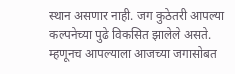स्थान असणार नाही. जग कुठेतरी आपल्या कल्पनेच्या पुढे विकसित झालेले असते. म्हणूनच आपल्याला आजच्या जगासोबत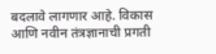बदलावे लागणार आहे. विकास आणि नवीन तंत्रज्ञानाची प्रगती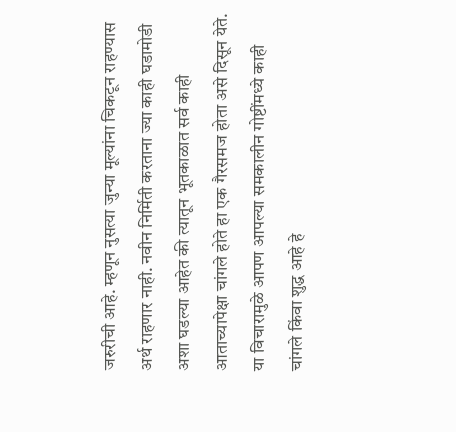जरुरीची आहे. म्हणून नुसत्या जुन्या मूल्यांना चिकटून राहण्यास अर्थ राहणार नाही. नवीन निर्मिती करताना ज्या काही घडामोडी अशा घडल्या आहेत की त्यातून भूतकाळात सर्व काही आताच्यापेक्षा चांगले होते हा एक गैरसमज होता असे दिसून येते. या विचारामुळे आपण आपल्या समकालीन गोष्टींमध्ये काही चांगले किंवा शुद्ध आहे हे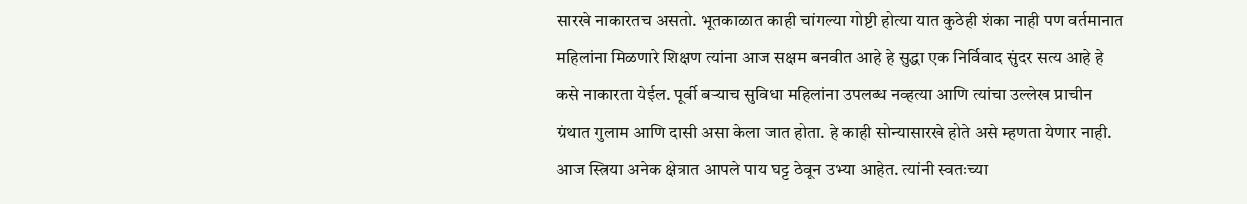सारखे नाकारतच असतो. भूतकाळात काही चांगल्या गोष्टी होत्या यात कुठेही शंका नाही पण वर्तमानात महिलांना मिळणारे शिक्षण त्यांना आज सक्षम बनवीत आहे हे सुद्धा एक निर्विवाद सुंदर सत्य आहे हे कसे नाकारता येईल. पूर्वी बऱ्याच सुविधा महिलांना उपलब्ध नव्हत्या आणि त्यांचा उल्लेख प्राचीन ग्रंथात गुलाम आणि दासी असा केला जात होता. हे काही सोन्यासारखे होते असे म्हणता येणार नाही. आज स्त्रिया अनेक क्षेत्रात आपले पाय घट्ट ठेवून उभ्या आहेत. त्यांनी स्वतःच्या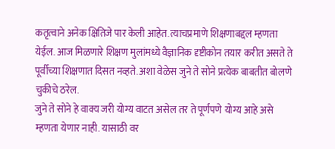कतृत्वाने अनेक क्षितिजे पार केली आहेत. त्याचप्रमाणे शिक्षणाबद्दल म्हणता येईल. आज मिळणारे शिक्षण मुलांमध्ये वैज्ञानिक दृष्टीकोन तयार करीत असते ते पूर्वीच्या शिक्षणात दिसत नव्हते. अशा वेळेस जुने ते सोने प्रत्येक बाबतीत बोलणे चुकीचे ठरेल.
जुने ते सोने हे वाक्य जरी योग्य वाटत असेल तर ते पूर्णपणे योग्य आहे असे म्हणता येणार नाही. यासाठी वर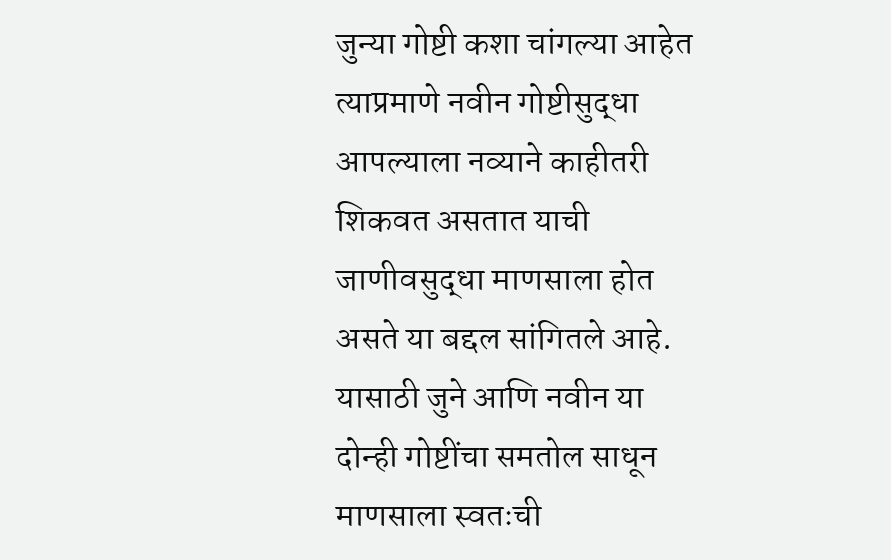जुन्या गोष्टी कशा चांगल्या आहेत त्याप्रमाणे नवीन गोष्टीसुद्धा आपल्याला नव्याने काहीतरी शिकवत असतात याची जाणीवसुद्धा माणसाला होत असते या बद्दल सांगितले आहे. यासाठी जुने आणि नवीन या दोन्ही गोष्टींचा समतोल साधून माणसाला स्वतःची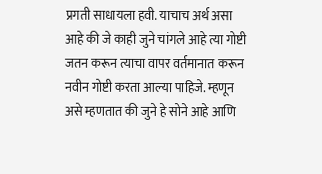प्रगती साधायला हवी. याचाच अर्थ असा आहे की जे काही जुने चांगले आहे त्या गोष्टी जतन करून त्याचा वापर वर्तमानात करून नवीन गोष्टी करता आल्या पाहिजे. म्हणून असे म्हणतात की जुने हे सोने आहे आणि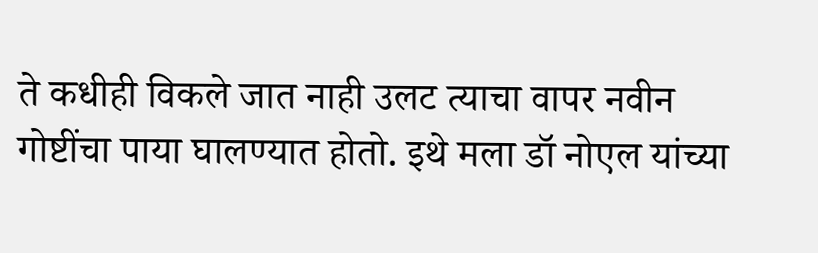ते कधीही विकले जात नाही उलट त्याचा वापर नवीन गोष्टींचा पाया घालण्यात होतो. इथे मला डॉ नोएल यांच्या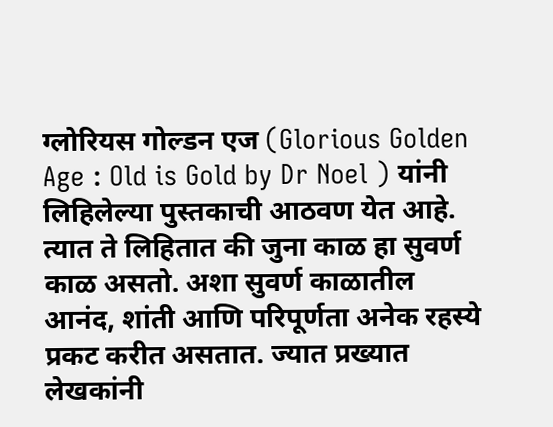ग्लोरियस गोल्डन एज (Glorious Golden Age : Old is Gold by Dr Noel ) यांनी लिहिलेल्या पुस्तकाची आठवण येत आहे. त्यात ते लिहितात की जुना काळ हा सुवर्ण काळ असतो. अशा सुवर्ण काळातील आनंद, शांती आणि परिपूर्णता अनेक रहस्ये प्रकट करीत असतात. ज्यात प्रख्यात लेखकांनी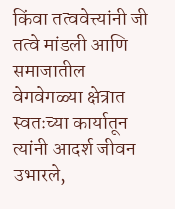किंवा तत्ववेत्त्यांनी जी तत्वे मांडली आणि समाजातील वेगवेगळ्या क्षेत्रात स्वतःच्या कार्यातून त्यांनी आदर्श जीवन उभारले,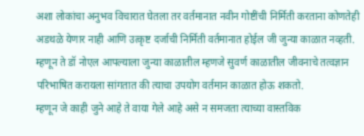अशा लोकांचा अनुभव विचारात घेतला तर वर्तमानात नवीन गोष्टींची निर्मिती करताना कोणतेही अडथळे येणार नाही आणि उत्कृष्ट दर्जाची निर्मिती वर्तमानात होईल जी जुन्या काळात नव्हती. म्हणून ते डॉ नोएल आपल्याला जुन्या काळातील म्हणजे सुवर्ण काळातील जीवनाचे तत्वज्ञान परिभाषित करायला सांगतात की त्याचा उपयोग वर्तमान काळात होऊ शकतो.
म्हणून जे काही जुने आहे ते वाया गेले आहे असे न समजता त्याच्या वास्तविक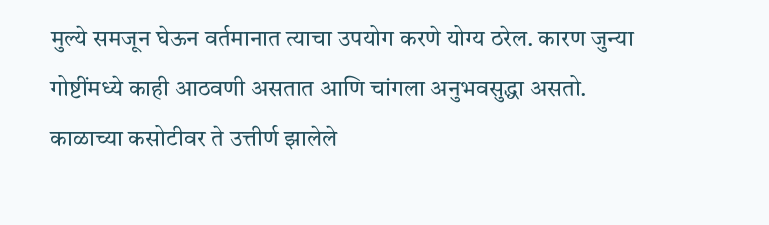मुल्ये समजून घेऊन वर्तमानात त्याचा उपयोग करणे योग्य ठरेल. कारण जुन्या गोष्टींमध्ये काही आठवणी असतात आणि चांगला अनुभवसुद्धा असतो. काळाच्या कसोटीवर ते उत्तीर्ण झालेले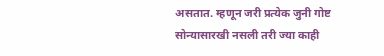असतात. म्हणून जरी प्रत्येक जुनी गोष्ट सोन्यासारखी नसली तरी ज्या काही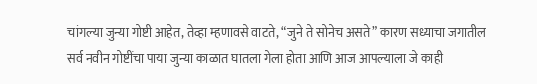चांगल्या जुन्या गोष्टी आहेत, तेव्हा म्हणावसे वाटते, “जुने ते सोनेच असते” कारण सध्याचा जगातील सर्व नवीन गोष्टींचा पाया जुन्या काळात घातला गेला होता आणि आज आपल्याला जे काही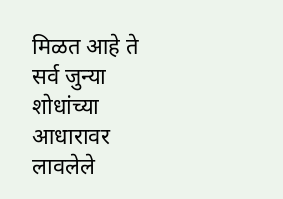मिळत आहे ते सर्व जुन्या शोधांच्या आधारावर लावलेले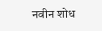नवीन शोध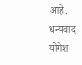आहे.
धन्यवाद
योगेश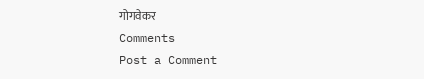गोगवेकर
Comments
Post a Comment